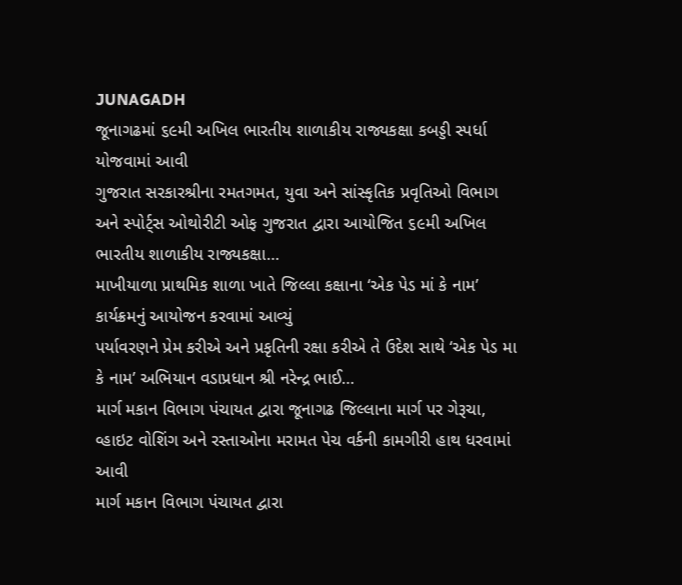JUNAGADH
જૂનાગઢમાં ૬૯મી અખિલ ભારતીય શાળાકીય રાજ્યકક્ષા કબડ્ડી સ્પર્ધા યોજવામાં આવી
ગુજરાત સરકારશ્રીના રમતગમત, યુવા અને સાંસ્કૃતિક પ્રવૃતિઓ વિભાગ અને સ્પોર્ટ્સ ઓથોરીટી ઓફ ગુજરાત દ્વારા આયોજિત ૬૯મી અખિલ ભારતીય શાળાકીય રાજ્યકક્ષા…
માખીયાળા પ્રાથમિક શાળા ખાતે જિલ્લા કક્ષાના ‘એક પેડ માં કે નામ’ કાર્યક્રમનું આયોજન કરવામાં આવ્યું
પર્યાવરણને પ્રેમ કરીએ અને પ્રકૃતિની રક્ષા કરીએ તે ઉદેશ સાથે ‘એક પેડ મા કે નામ’ અભિયાન વડાપ્રધાન શ્રી નરેન્દ્ર ભાઈ…
માર્ગ મકાન વિભાગ પંચાયત દ્વારા જૂનાગઢ જિલ્લાના માર્ગ પર ગેરૂચા, વ્હાઇટ વોશિંગ અને રસ્તાઓના મરામત પેચ વર્કની કામગીરી હાથ ધરવામાં આવી
માર્ગ મકાન વિભાગ પંચાયત દ્વારા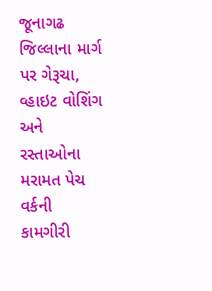જૂનાગઢ જિલ્લાના માર્ગ પર ગેરૂચા, વ્હાઇટ વોશિંગ અને રસ્તાઓના મરામત પેચ વર્કની કામગીરી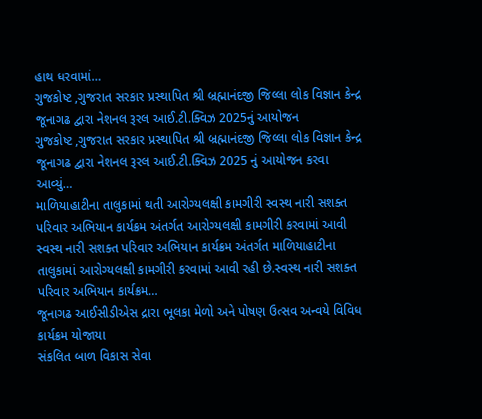હાથ ધરવામાં…
ગુજકોષ્ટ ,ગુજરાત સરકાર પ્રસ્થાપિત શ્રી બ્રહ્માનંદજી જિલ્લા લોક વિજ્ઞાન કેન્દ્ર જૂનાગઢ દ્વારા નેશનલ રૂરલ આઈ.ટી.ક્વિઝ 2025નું આયોજન
ગુજકોષ્ટ ,ગુજરાત સરકાર પ્રસ્થાપિત શ્રી બ્રહ્માનંદજી જિલ્લા લોક વિજ્ઞાન કેન્દ્ર જૂનાગઢ દ્વારા નેશનલ રૂરલ આઈ.ટી.ક્વિઝ 2025 નું આયોજન કરવા આવ્યું…
માળિયાહાટીના તાલુકામાં થતી આરોગ્યલક્ષી કામગીરી સ્વસ્થ નારી સશક્ત પરિવાર અભિયાન કાર્યક્રમ અંતર્ગત આરોગ્યલક્ષી કામગીરી કરવામાં આવી
સ્વસ્થ નારી સશક્ત પરિવાર અભિયાન કાર્યક્રમ અંતર્ગત માળિયાહાટીના તાલુકામાં આરોગ્યલક્ષી કામગીરી કરવામાં આવી રહી છે.સ્વસ્થ નારી સશક્ત પરિવાર અભિયાન કાર્યક્રમ…
જૂનાગઢ આઈસીડીએસ દ્રારા ભૂલકા મેળો અને પોષણ ઉત્સવ અન્વયે વિવિધ કાર્યક્રમ યોજાયા
સંકલિત બાળ વિકાસ સેવા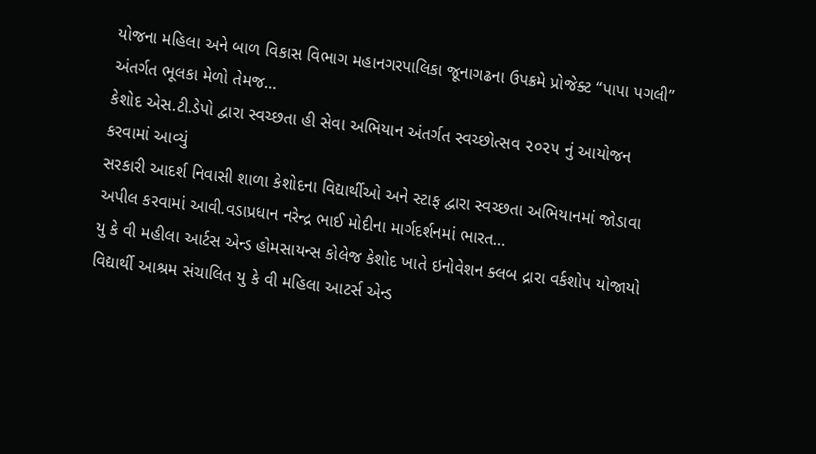યોજના મહિલા અને બાળ વિકાસ વિભાગ મહાનગરપાલિકા જૂનાગઢના ઉપક્રમે પ્રોજેક્ટ “પાપા પગલી” અંતર્ગત ભૂલકા મેળો તેમજ…
કેશોદ એસ.ટી.ડેપો દ્વારા સ્વચ્છતા હી સેવા અભિયાન અંતર્ગત સ્વચ્છોત્સવ ૨૦૨૫ નું આયોજન કરવામાં આવ્યું
સરકારી આદર્શ નિવાસી શાળા કેશોદના વિદ્યાર્થીઓ અને સ્ટાફ દ્વારા સ્વચ્છતા અભિયાનમાં જોડાવા અપીલ કરવામાં આવી.વડાપ્રધાન નરેન્દ્ર ભાઈ મોદીના માર્ગદર્શનમાં ભારત…
યુ કે વી મહીલા આર્ટસ એન્ડ હોમસાયન્સ કોલેજ કેશોદ ખાતે ઇનોવેશન ક્લબ દ્રારા વર્કશોપ યોજાયો
વિદ્યાર્થી આશ્રમ સંચાલિત યુ કે વી મહિલા આટર્સ એન્ડ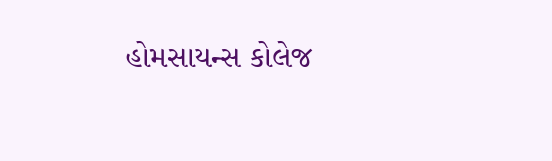હોમસાયન્સ કોલેજ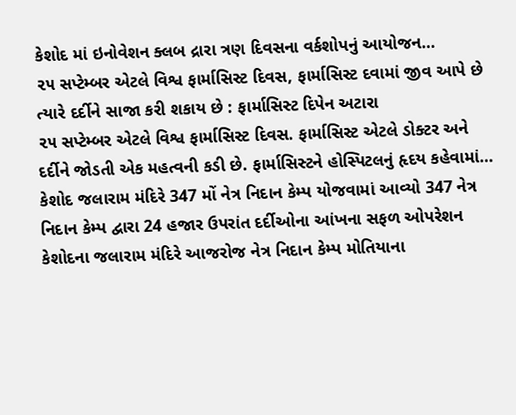કેશોદ માં ઇનોવેશન ક્લબ દ્રારા ત્રણ દિવસના વર્કશોપનું આયોજન…
૨૫ સપ્ટેમ્બર એટલે વિશ્વ ફાર્માસિસ્ટ દિવસ, ફાર્માસિસ્ટ દવામાં જીવ આપે છે ત્યારે દર્દીને સાજા કરી શકાય છે : ફાર્માસિસ્ટ દિપેન અટારા
૨૫ સપ્ટેમ્બર એટલે વિશ્વ ફાર્માસિસ્ટ દિવસ. ફાર્માસિસ્ટ એટલે ડોક્ટર અને દર્દીને જોડતી એક મહત્વની કડી છે. ફાર્માસિસ્ટને હોસ્પિટલનું હૃદય કહેવામાં…
કેશોદ જલારામ મંદિરે 347 મોં નેત્ર નિદાન કેમ્પ યોજવામાં આવ્યો 347 નેત્ર નિદાન કેમ્પ દ્વારા 24 હજાર ઉપરાંત દર્દીઓના આંખના સફળ ઓપરેશન
કેશોદના જલારામ મંદિરે આજરોજ નેત્ર નિદાન કેમ્પ મોતિયાના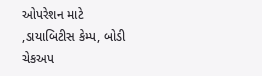ઓપરેશન માટે ,ડાયાબિટીસ કેમ્પ, બોડી ચેકઅપ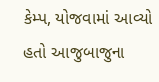કેમ્પ, યોજવામાં આવ્યો હતો આજુબાજુના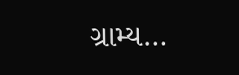ગ્રામ્ય…